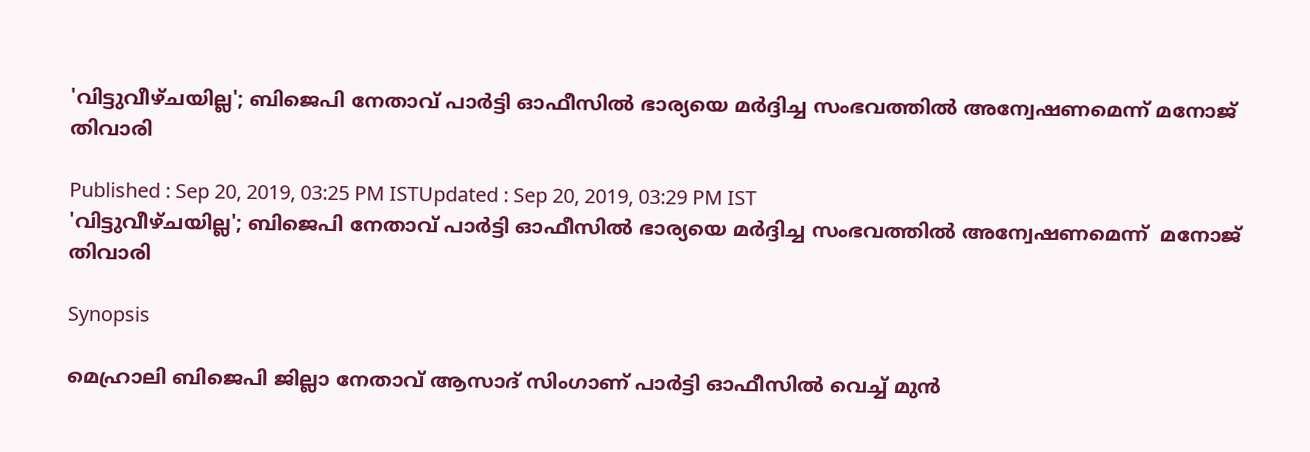'വിട്ടുവീഴ്ചയില്ല'; ബിജെപി നേതാവ് പാര്‍ട്ടി ഓഫീസില്‍ ഭാര്യയെ മര്‍ദ്ദിച്ച സംഭവത്തില്‍ അന്വേഷണമെന്ന് മനോജ് തിവാരി

Published : Sep 20, 2019, 03:25 PM ISTUpdated : Sep 20, 2019, 03:29 PM IST
'വിട്ടുവീഴ്ചയില്ല'; ബിജെപി നേതാവ് പാര്‍ട്ടി ഓഫീസില്‍ ഭാര്യയെ മര്‍ദ്ദിച്ച സംഭവത്തില്‍ അന്വേഷണമെന്ന്  മനോജ് തിവാരി

Synopsis

മെഹ്രാലി ബിജെപി ജില്ലാ നേതാവ് ആസാദ് സിംഗാണ് പാര്‍ട്ടി ഓഫീസില്‍ വെച്ച് മുന്‍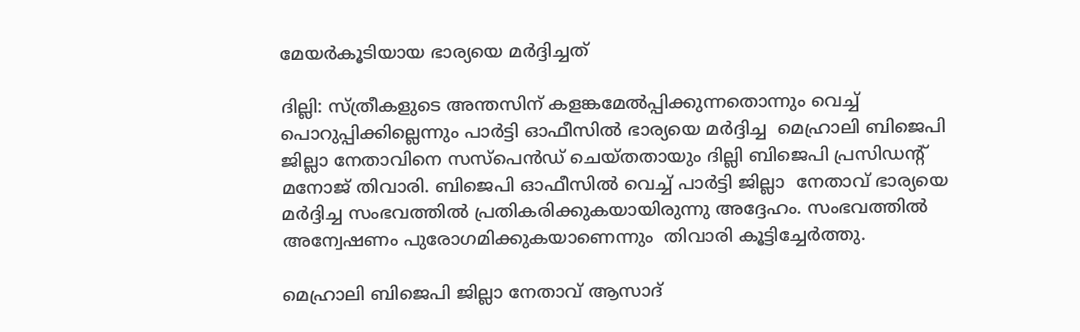മേയര്‍കൂടിയായ ഭാര്യയെ മര്‍ദ്ദിച്ചത്

ദില്ലി: സ്ത്രീകളുടെ അന്തസിന് കളങ്കമേല്‍പ്പിക്കുന്നതൊന്നും വെച്ച് പൊറുപ്പിക്കില്ലെന്നും പാര്‍ട്ടി ഓഫീസില്‍ ഭാര്യയെ മര്‍ദ്ദിച്ച  മെഹ്രാലി ബിജെപി ജില്ലാ നേതാവിനെ സസ്പെന്‍ഡ് ചെയ്തതായും ദില്ലി ബിജെപി പ്രസിഡന്‍റ് മനോജ് തിവാരി. ബിജെപി ഓഫീസില്‍ വെച്ച് പാര്‍ട്ടി ജില്ലാ  നേതാവ് ഭാര്യയെ മര്‍ദ്ദിച്ച സംഭവത്തില്‍ പ്രതികരിക്കുകയായിരുന്നു അദ്ദേഹം. സംഭവത്തില്‍ അന്വേഷണം പുരോഗമിക്കുകയാണെന്നും  തിവാരി കൂട്ടിച്ചേര്‍ത്തു.

മെഹ്രാലി ബിജെപി ജില്ലാ നേതാവ് ആസാദ്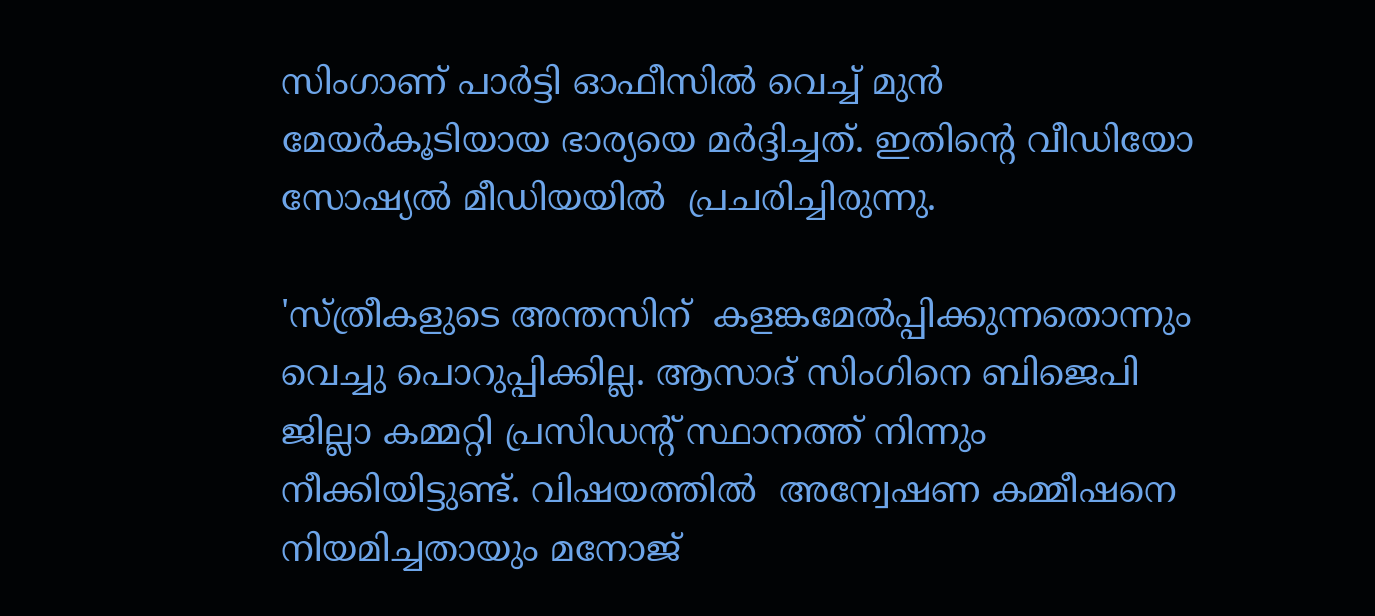സിംഗാണ് പാര്‍ട്ടി ഓഫീസില്‍ വെച്ച് മുന്‍ മേയര്‍കൂടിയായ ഭാര്യയെ മര്‍ദ്ദിച്ചത്. ഇതിന്‍റെ വീഡിയോ സോഷ്യല്‍ മീഡിയയില്‍  പ്രചരിച്ചിരുന്നു.

'സ്ത്രീകളുടെ അന്തസിന്  കളങ്കമേല്‍പ്പിക്കുന്നതൊന്നും വെച്ചു പൊറുപ്പിക്കില്ല. ആസാദ് സിംഗിനെ ബിജെപി ജില്ലാ കമ്മറ്റി പ്രസിഡന്‍റ് സ്ഥാനത്ത് നിന്നും നീക്കിയിട്ടുണ്ട്. വിഷയത്തില്‍  അന്വേഷണ കമ്മീഷനെ നിയമിച്ചതായും മനോജ്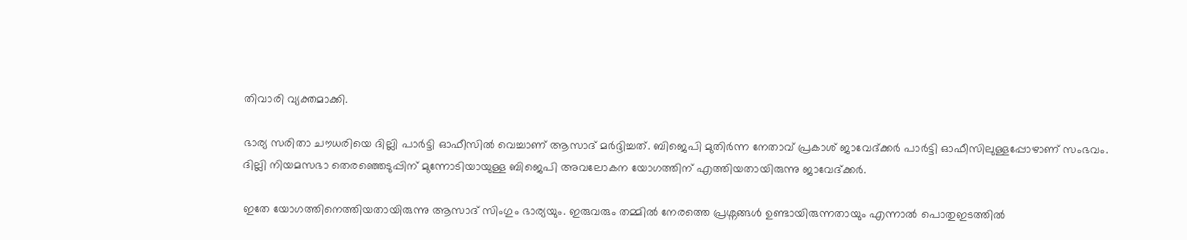തിവാരി വ്യക്തമാക്കി.

ഭാര്യ സരിതാ ചൗധരിയെ ദില്ലി പാര്‍ട്ടി ഓഫീസില്‍ വെച്ചാണ് ആസാദ് മര്‍ദ്ദിച്ചത്. ബിജെപി മുതിര്‍ന്ന നേതാവ് പ്രകാശ് ജാവേദ്ക്കര്‍ പാര്‍ട്ടി ഓഫീസിലുള്ളപ്പോഴാണ് സംഭവം. ദില്ലി നിയമസഭാ തെരഞ്ഞെടുപ്പിന് മുന്നോടിയായുള്ള ബിജെപി അവലോകന യോഗത്തിന് എത്തിയതായിരുന്നു ജാവേദ്ക്കര്‍.

ഇതേ യോഗത്തിനെത്തിയതായിരുന്നു ആസാദ് സിംഗും ഭാര്യയും. ഇരുവരും തമ്മില്‍ നേരത്തെ പ്രശ്നങ്ങള്‍ ഉണ്ടായിരുന്നതായും എന്നാല്‍ പൊതുഇടത്തില്‍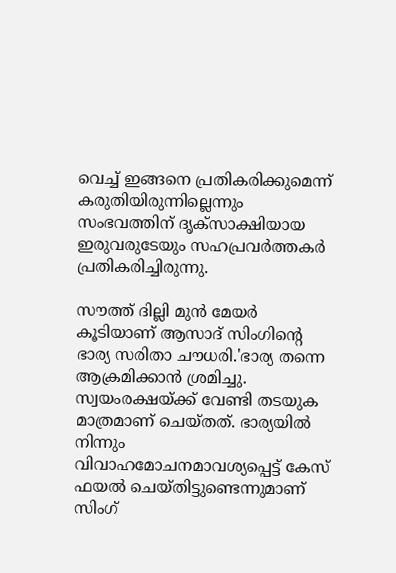വെച്ച് ഇങ്ങനെ പ്രതികരിക്കുമെന്ന് കരുതിയിരുന്നില്ലെന്നും സംഭവത്തിന് ദൃക്സാക്ഷിയായ ഇരുവരുടേയും സഹപ്രവര്‍ത്തകര്‍ പ്രതികരിച്ചിരുന്നു.

സൗത്ത് ദില്ലി മുന്‍ മേയര്‍ കൂടിയാണ് ആസാദ് സിംഗിന്‍റെ ഭാര്യ സരിതാ ചൗധരി.'ഭാര്യ തന്നെ  ആക്രമിക്കാന്‍ ശ്രമിച്ചു. സ്വയംരക്ഷയ്ക്ക് വേണ്ടി തടയുക മാത്രമാണ് ചെയ്തത്. ഭാര്യയില്‍ നിന്നും വിവാഹമോചനമാവശ്യപ്പെട്ട് കേസ് ഫയല്‍ ചെയ്തിട്ടുണ്ടെന്നുമാണ്  സിംഗ്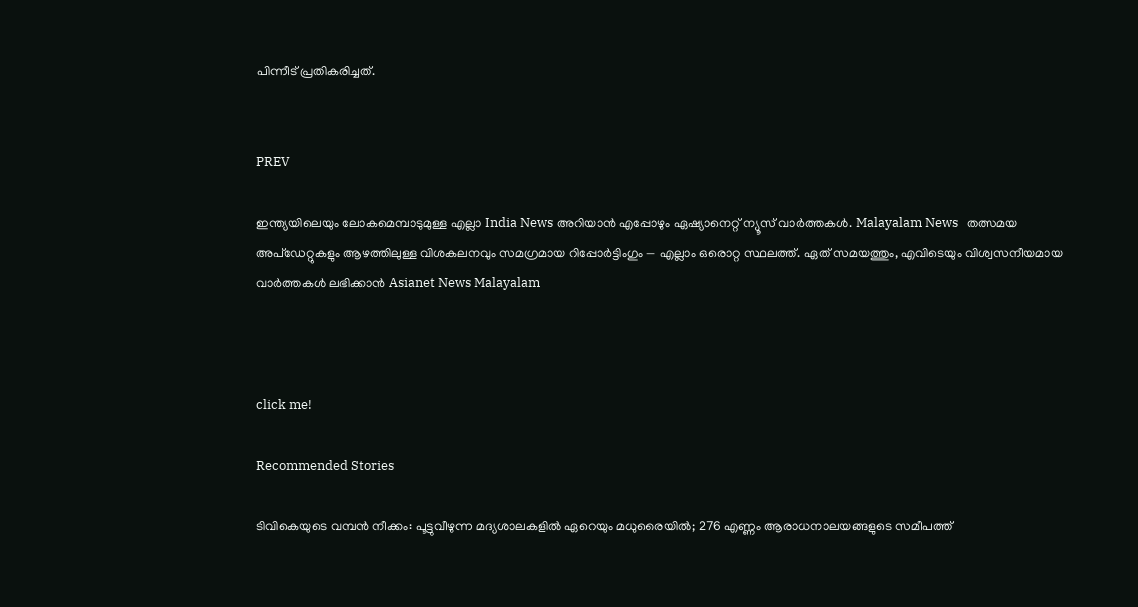പിന്നീട് പ്രതികരിച്ചത്.


PREV

ഇന്ത്യയിലെയും ലോകമെമ്പാടുമുള്ള എല്ലാ India News അറിയാൻ എപ്പോഴും ഏഷ്യാനെറ്റ് ന്യൂസ് വാർത്തകൾ. Malayalam News   തത്സമയ അപ്‌ഡേറ്റുകളും ആഴത്തിലുള്ള വിശകലനവും സമഗ്രമായ റിപ്പോർട്ടിംഗും — എല്ലാം ഒരൊറ്റ സ്ഥലത്ത്. ഏത് സമയത്തും, എവിടെയും വിശ്വസനീയമായ വാർത്തകൾ ലഭിക്കാൻ Asianet News Malayalam



click me!

Recommended Stories

ടിവികെയുടെ വമ്പൻ നീക്കം: പൂട്ടുവീഴുന്ന മദ്യശാലകളിൽ ഏറെയും മധുരൈയിൽ; 276 എണ്ണം ആരാധനാലയങ്ങളുടെ സമീപത്ത്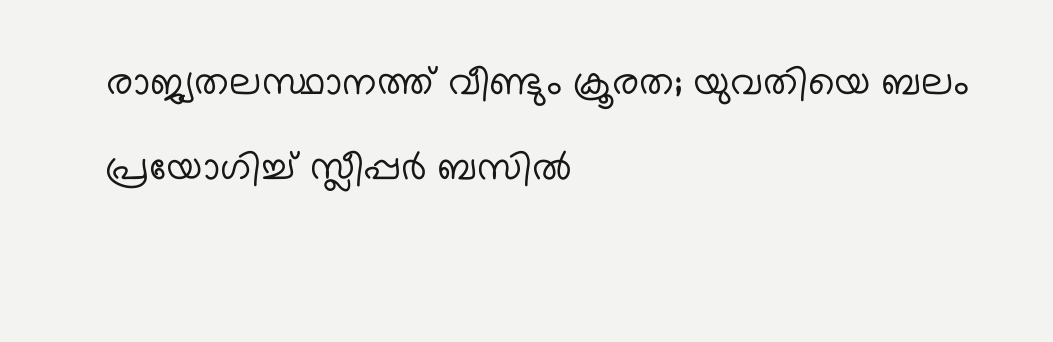രാജ്യതലസ്ഥാനത്ത് വീണ്ടും ക്രൂരത; യുവതിയെ ബലം പ്രയോഗിച്ച് സ്ലീപ്പർ ബസിൽ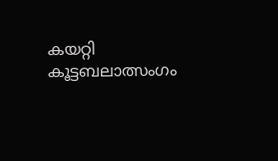കയറ്റി കൂട്ടബലാത്സംഗം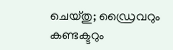ചെയ്തു; ഡ്രൈവറും കണ്ടക്ടറും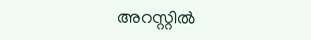അറസ്റ്റിൽ